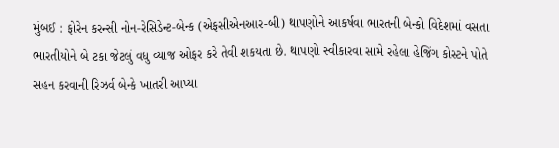મુંબઈ : ફોરેન કરન્સી નોન-રેસિડેન્ટ-બેન્ક (એફસીએનઆર-બી) થાપણોને આકર્ષવા ભારતની બેન્કો વિદેશમાં વસતા ભારતીયોને બે ટકા જેટલું વધુ વ્યાજ ઓફર કરે તેવી શકયતા છે. થાપણો સ્વીકારવા સામે રહેલા હેજિંગ કોસ્ટને પોતે સહન કરવાની રિઝર્વ બેન્કે ખાતરી આપ્યા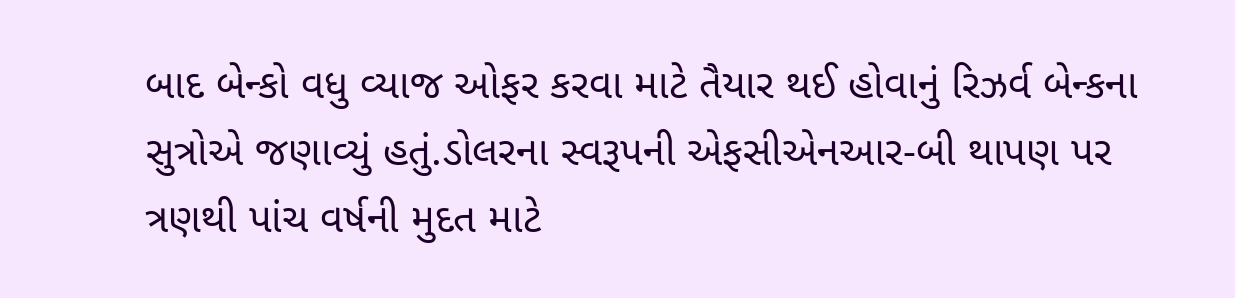બાદ બેન્કો વધુ વ્યાજ ઓફર કરવા માટે તૈયાર થઈ હોવાનું રિઝર્વ બેન્કના સુત્રોએ જણાવ્યું હતું.ડોલરના સ્વરૂપની એફસીએનઆર-બી થાપણ પર ત્રણથી પાંચ વર્ષની મુદત માટે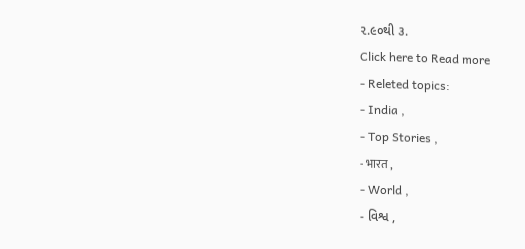૨.૯૦થી ૩.
Click here to Read more
- Releted topics:
- India ,
- Top Stories ,
- भारत ,
- World ,
- વિશ્વ ,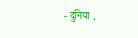- दुनिया ,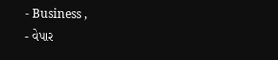- Business ,
- વેપાર